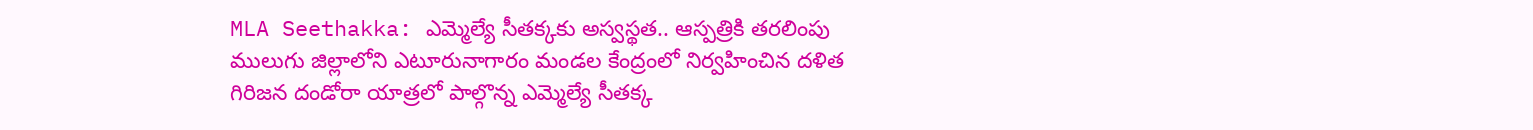MLA Seethakka: ఎమ్మెల్యే సీతక్కకు అస్వస్థత.. ఆస్పత్రికి తరలింపు
ములుగు జిల్లాలోని ఎటూరునాగారం మండల కేంద్రంలో నిర్వహించిన దళిత గిరిజన దండోరా యాత్రలో పాల్గొన్న ఎమ్మెల్యే సీతక్క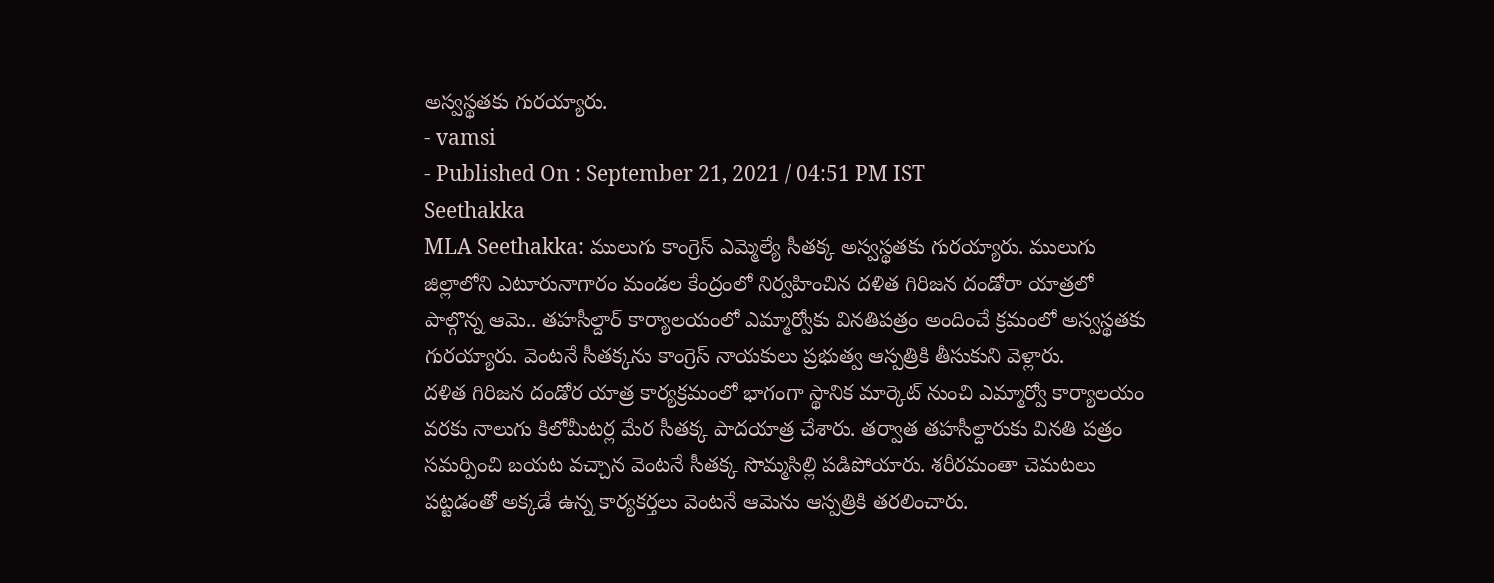అస్వస్థతకు గురయ్యారు.
- vamsi
- Published On : September 21, 2021 / 04:51 PM IST
Seethakka
MLA Seethakka: ములుగు కాంగ్రెస్ ఎమ్మెల్యే సీతక్క అస్వస్థతకు గురయ్యారు. ములుగు జిల్లాలోని ఎటూరునాగారం మండల కేంద్రంలో నిర్వహించిన దళిత గిరిజన దండోరా యాత్రలో పాల్గొన్న ఆమె.. తహసీల్దార్ కార్యాలయంలో ఎమ్మార్వోకు వినతిపత్రం అందించే క్రమంలో అస్వస్థతకు గురయ్యారు. వెంటనే సీతక్కను కాంగ్రెస్ నాయకులు ప్రభుత్వ ఆస్పత్రికి తీసుకుని వెళ్లారు.
దళిత గిరిజన దండోర యాత్ర కార్యక్రమంలో భాగంగా స్థానిక మార్కెట్ నుంచి ఎమ్మార్వో కార్యాలయం వరకు నాలుగు కిలోమీటర్ల మేర సీతక్క పాదయాత్ర చేశారు. తర్వాత తహసీల్దారుకు వినతి పత్రం సమర్పించి బయట వచ్చాన వెంటనే సీతక్క సొమ్మసిల్లి పడిపోయారు. శరీరమంతా చెమటలు పట్టడంతో అక్కడే ఉన్న కార్యకర్తలు వెంటనే ఆమెను ఆస్పత్రికి తరలించారు.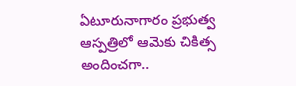ఏటూరునాగారం ప్రభుత్వ ఆస్పత్రిలో ఆమెకు చికిత్స అందించగా..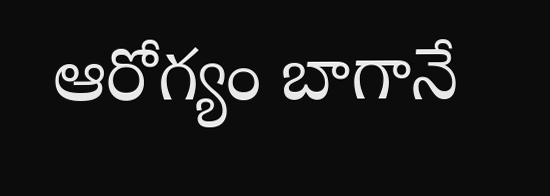ఆరోగ్యం బాగానే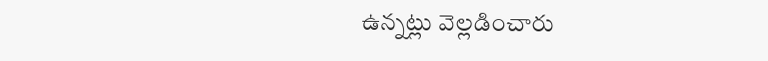ఉన్నట్లు వెల్లడించారు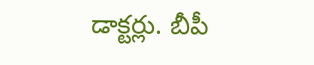డాక్టర్లు. బీపీ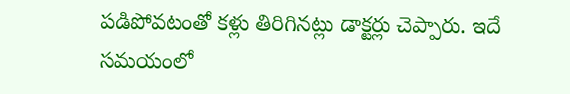పడిపోవటంతో కళ్లు తిరిగినట్లు డాక్టర్లు చెప్పారు. ఇదే సమయంలో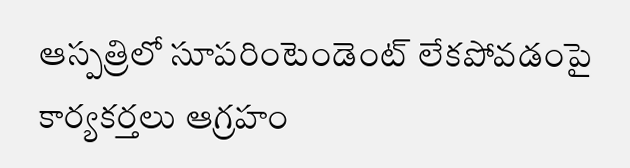ఆస్పత్రిలో సూపరింటెండెంట్ లేకపోవడంపై కార్యకర్తలు ఆగ్రహం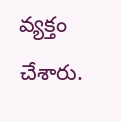వ్యక్తం చేశారు.